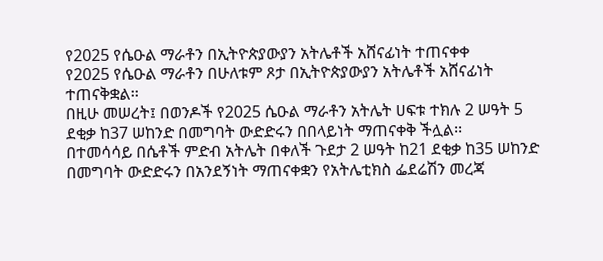የ2025 የሴዑል ማራቶን በኢትዮጵያውያን አትሌቶች አሸናፊነት ተጠናቀቀ
የ2025 የሴዑል ማራቶን በሁለቱም ጾታ በኢትዮጵያውያን አትሌቶች አሸናፊነት ተጠናቅቋል፡፡
በዚሁ መሠረት፤ በወንዶች የ2025 ሴዑል ማራቶን አትሌት ሀፍቱ ተክሉ 2 ሠዓት 5 ደቂቃ ከ37 ሠከንድ በመግባት ውድድሩን በበላይነት ማጠናቀቅ ችሏል፡፡
በተመሳሳይ በሴቶች ምድብ አትሌት በቀለች ጉደታ 2 ሠዓት ከ21 ደቂቃ ከ35 ሠከንድ በመግባት ውድድሩን በአንደኝነት ማጠናቀቋን የአትሌቲክስ ፌደሬሽን መረጃ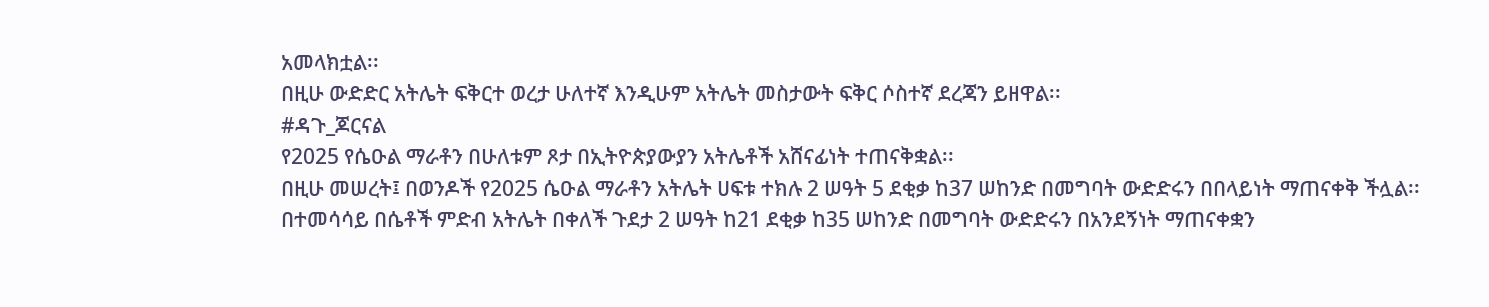አመላክቷል፡፡
በዚሁ ውድድር አትሌት ፍቅርተ ወረታ ሁለተኛ እንዲሁም አትሌት መስታውት ፍቅር ሶስተኛ ደረጃን ይዘዋል፡፡
#ዳጉ_ጆርናል
የ2025 የሴዑል ማራቶን በሁለቱም ጾታ በኢትዮጵያውያን አትሌቶች አሸናፊነት ተጠናቅቋል፡፡
በዚሁ መሠረት፤ በወንዶች የ2025 ሴዑል ማራቶን አትሌት ሀፍቱ ተክሉ 2 ሠዓት 5 ደቂቃ ከ37 ሠከንድ በመግባት ውድድሩን በበላይነት ማጠናቀቅ ችሏል፡፡
በተመሳሳይ በሴቶች ምድብ አትሌት በቀለች ጉደታ 2 ሠዓት ከ21 ደቂቃ ከ35 ሠከንድ በመግባት ውድድሩን በአንደኝነት ማጠናቀቋን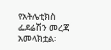የአትሌቲክስ ፌደሬሽን መረጃ አመላክቷል፡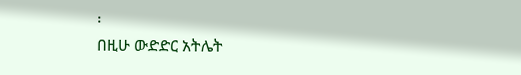፡
በዚሁ ውድድር አትሌት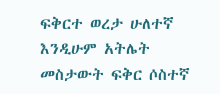ፍቅርተ ወረታ ሁለተኛ እንዲሁም አትሌት መስታውት ፍቅር ሶስተኛ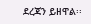ደረጃን ይዘዋል፡፡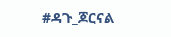#ዳጉ_ጆርናል